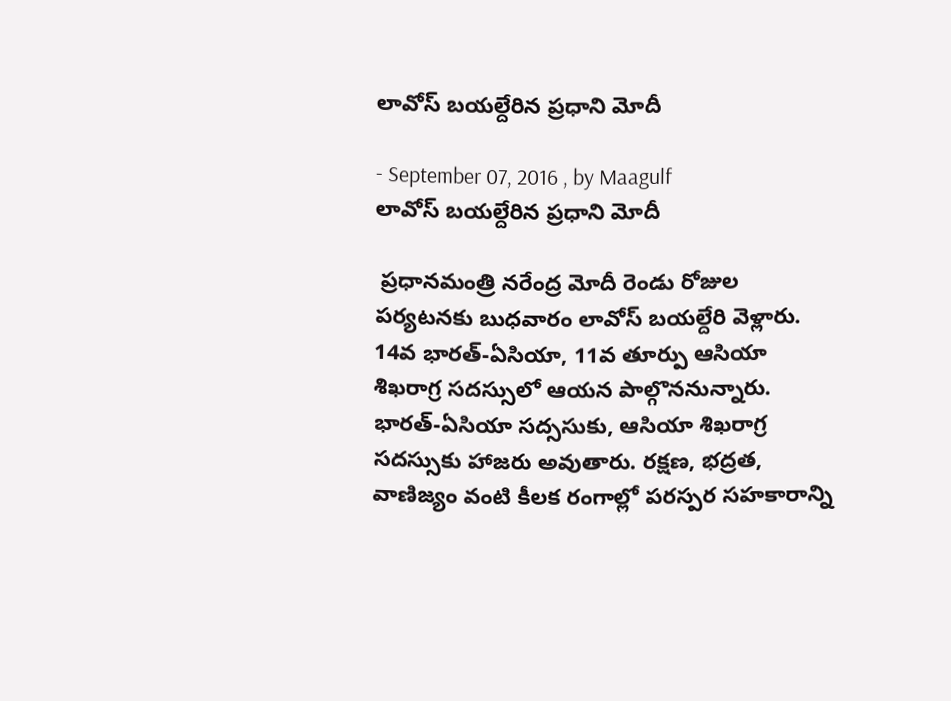లావోస్ బయల్దేరిన ప్రధాని మోదీ

- September 07, 2016 , by Maagulf
లావోస్ బయల్దేరిన ప్రధాని మోదీ

 ప్రధానమంత్రి నరేంద్ర మోదీ రెండు రోజుల పర్యటనకు బుధవారం లావోస్ బయల్దేరి వెళ్లారు. 14వ భారత్-ఏసియా, 11వ తూర్పు ఆసియా శిఖరాగ్ర సదస్సులో ఆయన పాల్గొననున్నారు. భారత్-ఏసియా సద్ససుకు, ఆసియా శిఖరాగ్ర సదస్సుకు హాజరు అవుతారు. రక్షణ, భద్రత, వాణిజ్యం వంటి కీలక రంగాల్లో పరస్పర సహకారాన్ని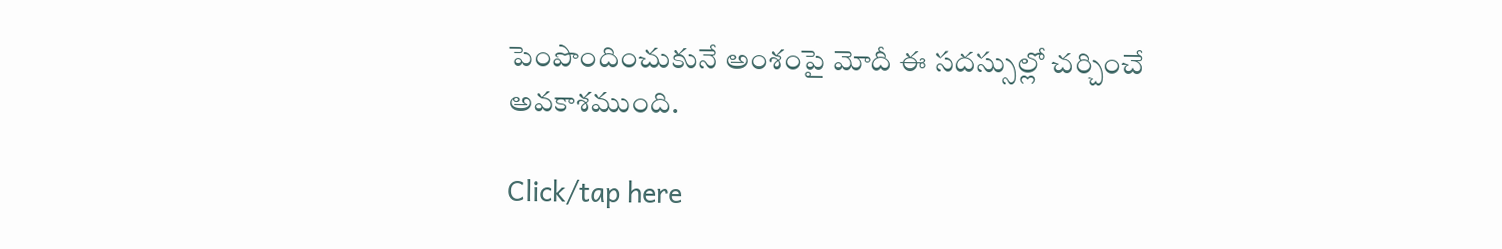పెంపొందించుకునే అంశంపై మోదీ ఈ సదస్సుల్లో చర్చించే అవకాశముంది.

Click/tap here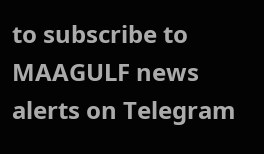to subscribe to MAAGULF news alerts on Telegram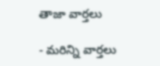తాజా వార్తలు

- మరిన్ని వార్తలు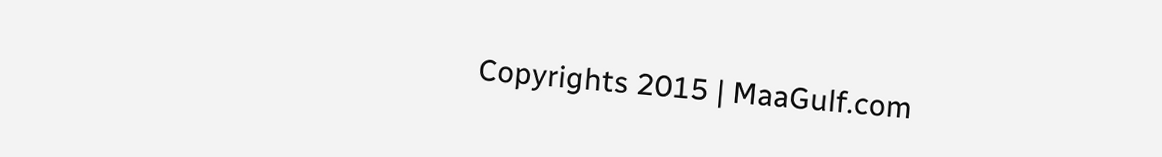Copyrights 2015 | MaaGulf.com